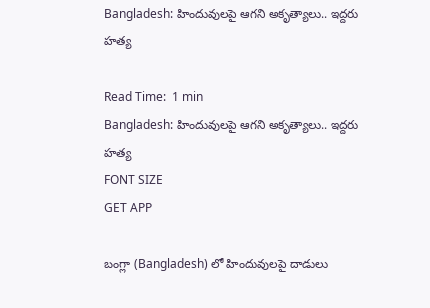Bangladesh: హిందువులపై ఆగని అకృత్యాలు.. ఇద్దరు హత్య

Read Time:  1 min
Bangladesh: హిందువులపై ఆగని అకృత్యాలు.. ఇద్దరు హత్య
FONT SIZE
GET APP

బంగ్లా (Bangladesh) లో హిందువులపై దాడులు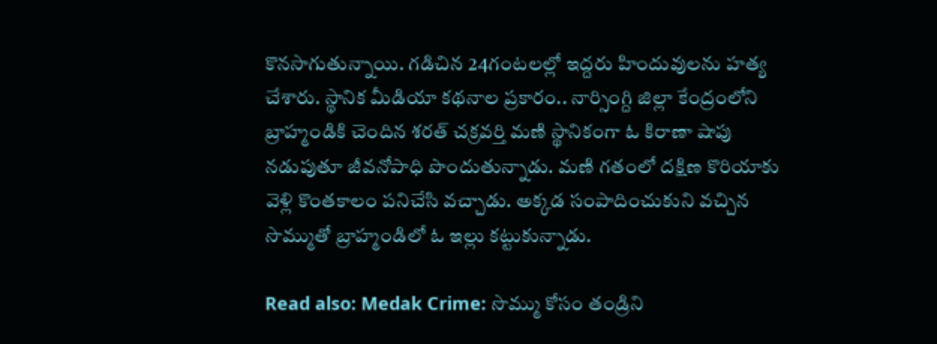కొనసాగుతున్నాయి. గడిచిన 24గంటలల్లో ఇద్దరు హిందువులను హత్య చేశారు. స్థానిక మీడియా కథనాల ప్రకారం.. నార్సింగ్ది జిల్లా కేంద్రంలోని బ్రాహ్మండికి చెందిన శరత్ చక్రవర్తి మణి స్థానికంగా ఓ కిరాణా షాపు నడుపుతూ జీవనోపాధి పొందుతున్నాడు. మణి గతంలో దక్షిణ కొరియాకు వెళ్లి కొంతకాలం పనిచేసి వచ్చాడు. అక్కడ సంపాదించుకుని వచ్చిన సొమ్ముతో బ్రాహ్మండిలో ఓ ఇల్లు కట్టుకున్నాడు.

Read also: Medak Crime: సొమ్ము కోసం తండ్రిని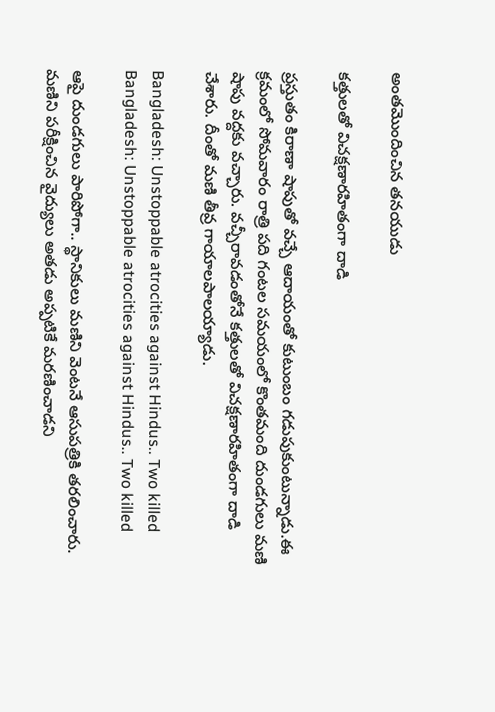అంతమొందించిన తనయుడు

కత్తులతో విచక్షణారహితంగా దాడి

ప్రస్తుతం కిరాణా షాపుతో వచ్చే ఆదాయంతో కుటుంబం గడుపుకుంటున్నాడు.ఈ క్రమంలో సోమవారం రాత్రి పది గంటల సమయంలో కొంతమంది దుండగులు మణి షాపు వద్దకు వచ్చారు. వచ్చీరావడంతోనే కత్తులతో విచక్షణారహితంగా దాడి చేశారు. దీంతో మణి తీవ్ర గాయాలపాలయ్యాడు.

Bangladesh: Unstoppable atrocities against Hindus.. Two killed
Bangladesh: Unstoppable atrocities against Hindus.. Two killed

ఆపై దుండగులు పారిపోగా.. స్థానికులు మణిని వెంటనే ఆసుపత్రికి తరలించారు. మణిని పరీక్షించిన వైద్యులు అతడు అప్పటికే మరణించాడని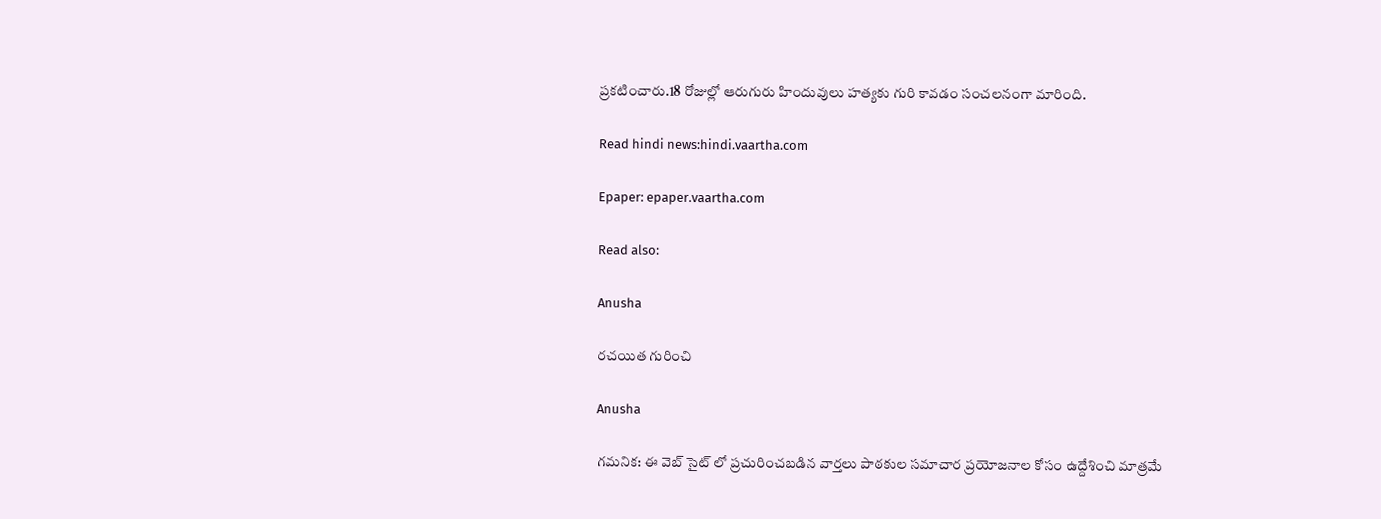ప్రకటించారు.18 రోజుల్లో ఆరుగురు హిందువులు హత్యకు గురి కావడం సంచలనంగా మారింది.

Read hindi news:hindi.vaartha.com

Epaper: epaper.vaartha.com

Read also:

Anusha

రచయిత గురించి

Anusha

గమనిక: ఈ వెబ్ సైట్ లో ప్రచురించబడిన వార్తలు పాఠకుల సమాచార ప్రయోజనాల కోసం ఉద్దేశించి మాత్రమే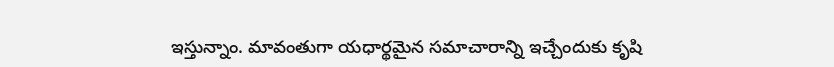ఇస్తున్నాం. మావంతుగా యధార్థమైన సమాచారాన్ని ఇచ్చేందుకు కృషి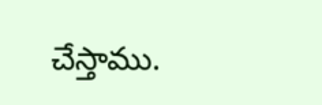చేస్తాము.